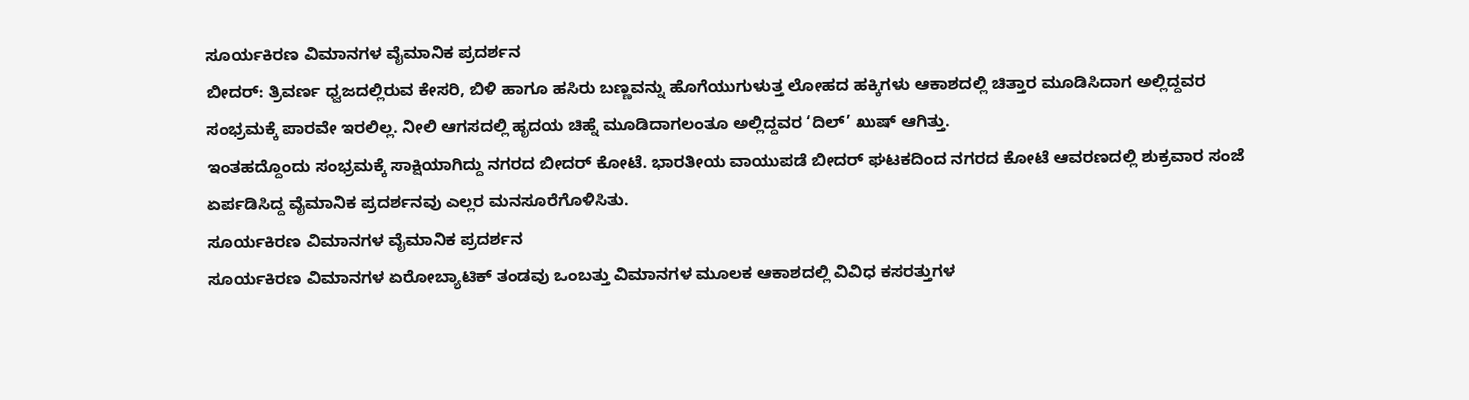ಸೂರ್ಯಕಿರಣ ವಿಮಾನಗಳ ವೈಮಾನಿಕ ಪ್ರದರ್ಶನ
ಬೀದರ್: ತ್ರಿವರ್ಣ ಧ್ವಜದಲ್ಲಿರುವ ಕೇಸರಿ, ಬಿಳಿ ಹಾಗೂ ಹಸಿರು ಬಣ್ಣವನ್ನು ಹೊಗೆಯುಗುಳುತ್ತ ಲೋಹದ ಹಕ್ಕಿಗಳು ಆಕಾಶದಲ್ಲಿ ಚಿತ್ತಾರ ಮೂಡಿಸಿದಾಗ ಅಲ್ಲಿದ್ದವರ ಸಂಭ್ರಮಕ್ಕೆ ಪಾರವೇ ಇರಲಿಲ್ಲ. ನೀಲಿ ಆಗಸದಲ್ಲಿ ಹೃದಯ ಚಿಹ್ನೆ ಮೂಡಿದಾಗಲಂತೂ ಅಲ್ಲಿದ್ದವರ ‘ದಿಲ್’ ಖುಷ್ ಆಗಿತ್ತು.
ಇಂತಹದ್ದೊಂದು ಸಂಭ್ರಮಕ್ಕೆ ಸಾಕ್ಷಿಯಾಗಿದ್ದು ನಗರದ ಬೀದರ್ ಕೋಟೆ. ಭಾರತೀಯ ವಾಯುಪಡೆ ಬೀದರ್ ಘಟಕದಿಂದ ನಗರದ ಕೋಟೆ ಆವರಣದಲ್ಲಿ ಶುಕ್ರವಾರ ಸಂಜೆ ಏರ್ಪಡಿಸಿದ್ದ ವೈಮಾನಿಕ ಪ್ರದರ್ಶನವು ಎಲ್ಲರ ಮನಸೂರೆಗೊಳಿಸಿತು.
ಸೂರ್ಯಕಿರಣ ವಿಮಾನಗಳ ವೈಮಾನಿಕ ಪ್ರದರ್ಶನ
ಸೂರ್ಯಕಿರಣ ವಿಮಾನಗಳ ಏರೋಬ್ಯಾಟಿಕ್ ತಂಡವು ಒಂಬತ್ತು ವಿಮಾನಗಳ ಮೂಲಕ ಆಕಾಶದಲ್ಲಿ ವಿವಿಧ ಕಸರತ್ತುಗಳ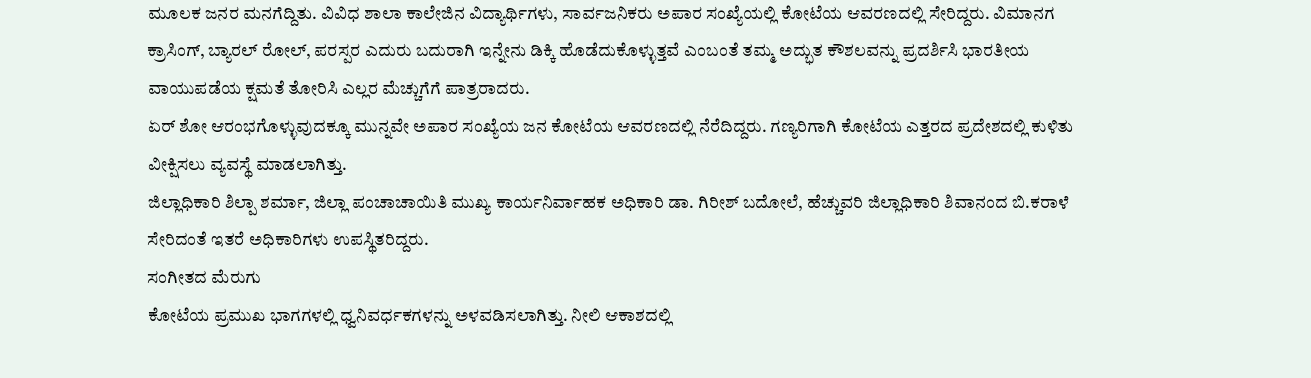ಮೂಲಕ ಜನರ ಮನಗೆದ್ದಿತು. ವಿವಿಧ ಶಾಲಾ ಕಾಲೇಜಿನ ವಿದ್ಯಾರ್ಥಿಗಳು, ಸಾರ್ವಜನಿಕರು ಅಪಾರ ಸಂಖ್ಯೆಯಲ್ಲಿ ಕೋಟೆಯ ಆವರಣದಲ್ಲಿ ಸೇರಿದ್ದರು. ವಿಮಾನಗ
ಕ್ರಾಸಿಂಗ್, ಬ್ಯಾರಲ್ ರೋಲ್, ಪರಸ್ಪರ ಎದುರು ಬದುರಾಗಿ ಇನ್ನೇನು ಡಿಕ್ಕಿ ಹೊಡೆದುಕೊಳ್ಳುತ್ತವೆ ಎಂಬಂತೆ ತಮ್ಮ ಅದ್ಭುತ ಕೌಶಲವನ್ನು ಪ್ರದರ್ಶಿಸಿ ಭಾರತೀಯ ವಾಯುಪಡೆಯ ಕ್ಷಮತೆ ತೋರಿಸಿ ಎಲ್ಲರ ಮೆಚ್ಚುಗೆಗೆ ಪಾತ್ರರಾದರು.
ಏರ್ ಶೋ ಆರಂಭಗೊಳ್ಳುವುದಕ್ಕೂ ಮುನ್ನವೇ ಅಪಾರ ಸಂಖ್ಯೆಯ ಜನ ಕೋಟೆಯ ಆವರಣದಲ್ಲಿ ನೆರೆದಿದ್ದರು. ಗಣ್ಯರಿಗಾಗಿ ಕೋಟೆಯ ಎತ್ತರದ ಪ್ರದೇಶದಲ್ಲಿ ಕುಳಿತು ವೀಕ್ಷಿಸಲು ವ್ಯವಸ್ಥೆ ಮಾಡಲಾಗಿತ್ತು.
ಜಿಲ್ಲಾಧಿಕಾರಿ ಶಿಲ್ಪಾ ಶರ್ಮಾ, ಜಿಲ್ಲಾ ಪಂಚಾಚಾಯಿತಿ ಮುಖ್ಯ ಕಾರ್ಯನಿರ್ವಾಹಕ ಅಧಿಕಾರಿ ಡಾ. ಗಿರೀಶ್ ಬದೋಲೆ, ಹೆಚ್ಚುವರಿ ಜಿಲ್ಲಾಧಿಕಾರಿ ಶಿವಾನಂದ ಬಿ.ಕರಾಳೆ ಸೇರಿದಂತೆ ಇತರೆ ಅಧಿಕಾರಿಗಳು ಉಪಸ್ಥಿತರಿದ್ದರು.
ಸಂಗೀತದ ಮೆರುಗು
ಕೋಟೆಯ ಪ್ರಮುಖ ಭಾಗಗಳಲ್ಲಿ ಧ್ವನಿವರ್ಧಕಗಳನ್ನು ಅಳವಡಿಸಲಾಗಿತ್ತು. ನೀಲಿ ಆಕಾಶದಲ್ಲಿ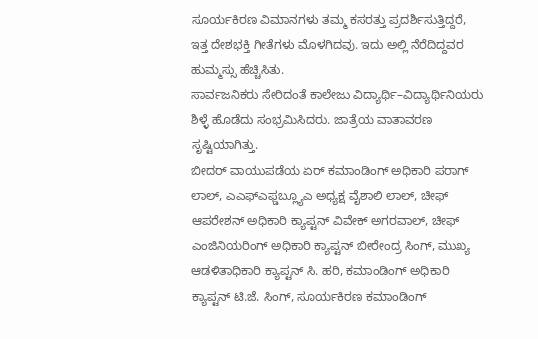ಸೂರ್ಯಕಿರಣ ವಿಮಾನಗಳು ತಮ್ಮ ಕಸರತ್ತು ಪ್ರದರ್ಶಿಸುತ್ತಿದ್ದರೆ, ಇತ್ತ ದೇಶಭಕ್ತಿ ಗೀತೆಗಳು ಮೊಳಗಿದವು. ಇದು ಅಲ್ಲಿ ನೆರೆದಿದ್ದವರ ಹುಮ್ಮಸ್ಸು ಹೆಚ್ಚಿಸಿತು.
ಸಾರ್ವಜನಿಕರು ಸೇರಿದಂತೆ ಕಾಲೇಜು ವಿದ್ಯಾರ್ಥಿ–ವಿದ್ಯಾರ್ಥಿನಿಯರು ಶಿಳ್ಳೆ ಹೊಡೆದು ಸಂಭ್ರಮಿಸಿದರು. ಜಾತ್ರೆಯ ವಾತಾವರಣ ಸೃಷ್ಟಿಯಾಗಿತ್ತು.
ಬೀದರ್ ವಾಯುಪಡೆಯ ಏರ್ ಕಮಾಂಡಿಂಗ್ ಅಧಿಕಾರಿ ಪರಾಗ್ ಲಾಲ್, ಎಎಫ್ಎಫ್ಡಬ್ಲ್ಯೂಎ ಅಧ್ಯಕ್ಷ ವೈಶಾಲಿ ಲಾಲ್, ಚೀಫ್ ಆಪರೇಶನ್ ಅಧಿಕಾರಿ ಕ್ಯಾಪ್ಟನ್ ವಿವೇಕ್ ಅಗರವಾಲ್, ಚೀಫ್ ಎಂಜಿನಿಯರಿಂಗ್ ಅಧಿಕಾರಿ ಕ್ಯಾಪ್ಟನ್ ಬೀರೇಂದ್ರ ಸಿಂಗ್, ಮುಖ್ಯ ಆಡಳಿತಾಧಿಕಾರಿ ಕ್ಯಾಪ್ಟನ್ ಸಿ. ಹರಿ, ಕಮಾಂಡಿಂಗ್ ಅಧಿಕಾರಿ ಕ್ಯಾಪ್ಟನ್ ಟಿ.ಜೆ. ಸಿಂಗ್, ಸೂರ್ಯಕಿರಣ ಕಮಾಂಡಿಂಗ್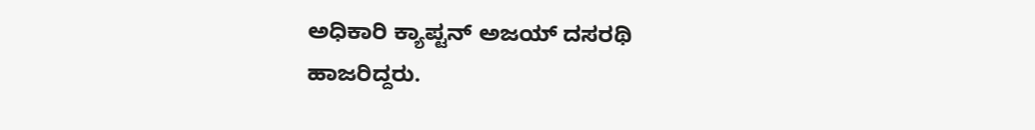ಅಧಿಕಾರಿ ಕ್ಯಾಪ್ಟನ್ ಅಜಯ್ ದಸರಥಿ ಹಾಜರಿದ್ದರು.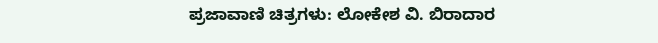ಪ್ರಜಾವಾಣಿ ಚಿತ್ರಗಳು: ಲೋಕೇಶ ವಿ. ಬಿರಾದಾರ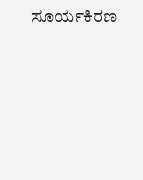ಸೂರ್ಯಕಿರಣ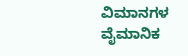ವಿಮಾನಗಳ ವೈಮಾನಿಕ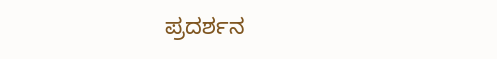ಪ್ರದರ್ಶನ